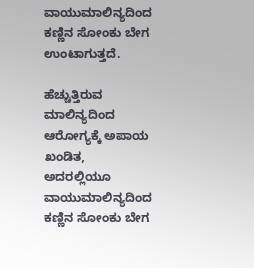ವಾಯುಮಾಲಿನ್ಯದಿಂದ ಕಣ್ಣಿನ ಸೋಂಕು ಬೇಗ ಉಂಟಾಗುತ್ತದೆ.

ಹೆಚ್ಚುತ್ತಿರುವ ಮಾಲಿನ್ಯದಿಂದ ಆರೋಗ್ಯಕ್ಕೆ ಅಪಾಯ ಖಂಡಿತ, ಅದರಲ್ಲಿಯೂ ವಾಯುಮಾಲಿನ್ಯದಿಂದ ಕಣ್ಣಿನ ಸೋಂಕು ಬೇಗ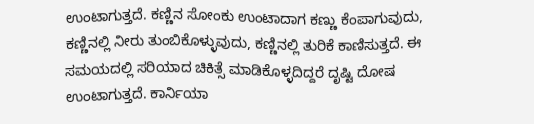ಉಂಟಾಗುತ್ತದೆ. ಕಣ್ಣಿನ ಸೋಂಕು ಉಂಟಾದಾಗ ಕಣ್ಣು ಕೆಂಪಾಗುವುದು, ಕಣ್ಣಿನಲ್ಲಿ ನೀರು ತುಂಬಿಕೊಳ್ಳುವುದು, ಕಣ್ಣಿನಲ್ಲಿ ತುರಿಕೆ ಕಾಣಿಸುತ್ತದೆ. ಈ ಸಮಯದಲ್ಲಿ ಸರಿಯಾದ ಚಿಕಿತ್ಸೆ ಮಾಡಿಕೊಳ್ಳದಿದ್ದರೆ ದೃಷ್ಟಿ ದೋಷ ಉಂಟಾಗುತ್ತದೆ. ಕಾರ್ನಿಯಾ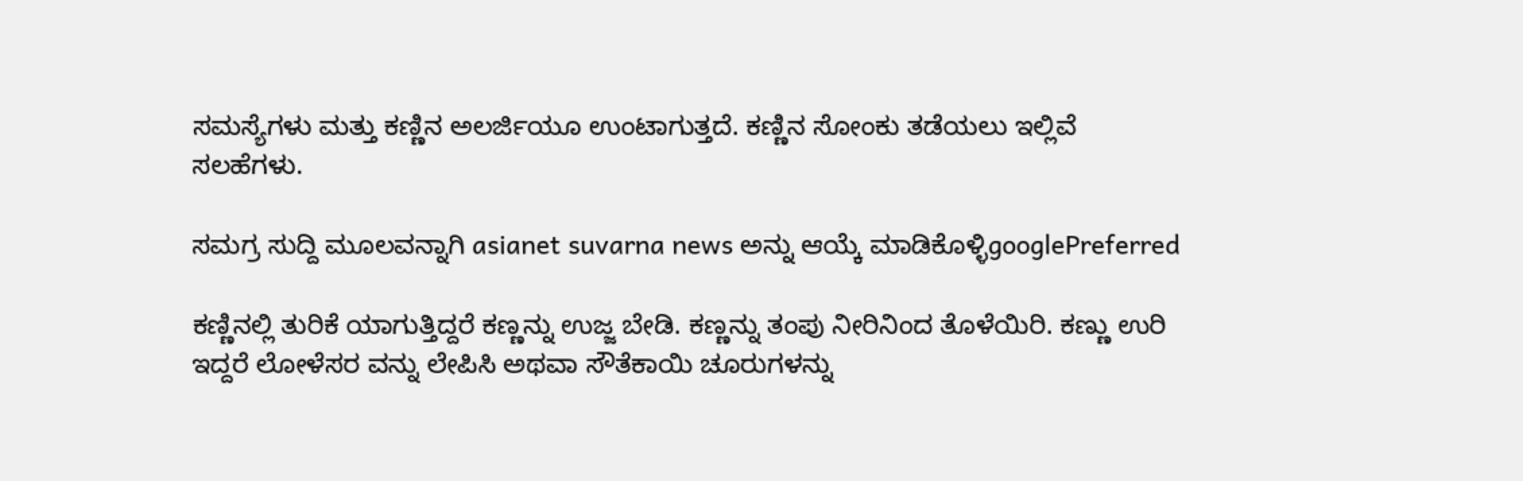ಸಮಸ್ಯೆಗಳು ಮತ್ತು ಕಣ್ಣಿನ ಅಲರ್ಜಿಯೂ ಉಂಟಾಗುತ್ತದೆ. ಕಣ್ಣಿನ ಸೋಂಕು ತಡೆಯಲು ಇಲ್ಲಿವೆ ಸಲಹೆಗಳು.

ಸಮಗ್ರ ಸುದ್ದಿ ಮೂಲವನ್ನಾಗಿ asianet suvarna news ಅನ್ನು ಆಯ್ಕೆ ಮಾಡಿಕೊಳ್ಳಿgooglePreferred

ಕಣ್ಣಿನಲ್ಲಿ ತುರಿಕೆ ಯಾಗುತ್ತಿದ್ದರೆ ಕಣ್ಣನ್ನು ಉಜ್ಜ ಬೇಡಿ. ಕಣ್ಣನ್ನು ತಂಪು ನೀರಿನಿಂದ ತೊಳೆಯಿರಿ. ಕಣ್ಣು ಉರಿ ಇದ್ದರೆ ಲೋಳೆಸರ ವನ್ನು ಲೇಪಿಸಿ ಅಥವಾ ಸೌತೆಕಾಯಿ ಚೂರುಗಳನ್ನು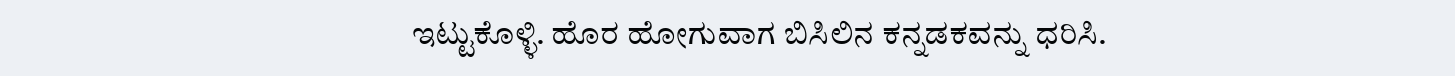ಇಟ್ಟುಕೊಳ್ಳಿ. ಹೊರ ಹೋಗುವಾಗ ಬಿಸಿಲಿನ ಕನ್ನಡಕವನ್ನು ಧರಿಸಿ.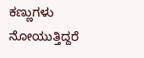ಕಣ್ಣುಗಳು ನೋಯುತ್ತಿದ್ದರೆ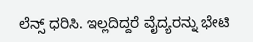ಲೆನ್ಸ್ ಧರಿಸಿ. ಇಲ್ಲದಿದ್ದರೆ ವೈದ್ಯರನ್ನು ಭೇಟಿ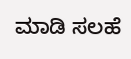ಮಾಡಿ ಸಲಹೆ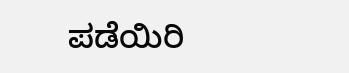ಪಡೆಯಿರಿ